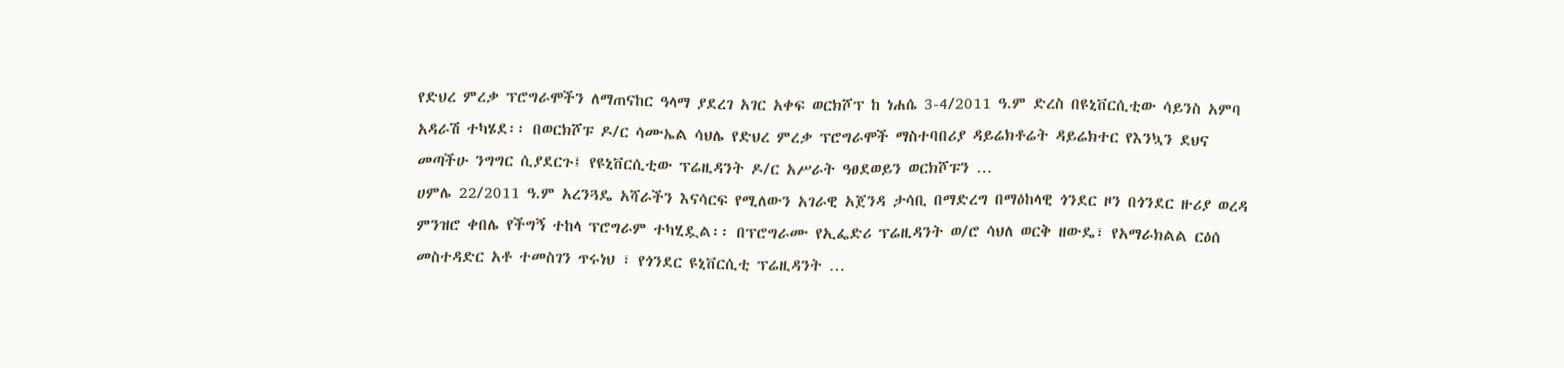የድህረ ምረቃ ፕሮግራሞችን ለማጠናከር ዓላማ ያደረገ አገር አቀፍ ወርክሾፕ ከ ነሐሴ 3-4/2011 ዓ.ም ድረስ በዩኒቨርሲቲው ሳይንስ አምባ አዳራሽ ተካሄደ፡፡ በወርክሾፑ ዶ/ር ሳሙኤል ሳህሌ የድህረ ምረቃ ፕሮግራሞች ማስተባበሪያ ዳይሬክቶሬት ዳይሬክተር የእንኳን ደህና መጣችሁ ንግግር ሲያደርጉ፤ የዩኒቨርሲቲው ፕሬዚዳንት ዶ/ር አሥራት ዓፀደወይን ወርክሾፑን …
ሀምሌ 22/2011 ዓ.ም አረንጓዴ አሻራችን እናሳርፍ የሚለውን አገራዊ አጀንዳ ታሳቢ በማድረግ በማዕከላዊ ጎንደር ዞን በጎንደር ዙሪያ ወረዳ ምንዝሮ ቀበሌ የችግኝ ተከላ ፕሮግራም ተካሂዷል፡፡ በፕሮግራሙ የኢፌድሪ ፕሬዚዳንት ወ/ሮ ሳህለ ወርቅ ዘውዴ፣ የአማራክልል ርዕሰ መስተዳድር አቶ ተመስገን ጥሩነህ ፣ የጎንደር ዩኒቨርሲቲ ፕሬዚዳንት …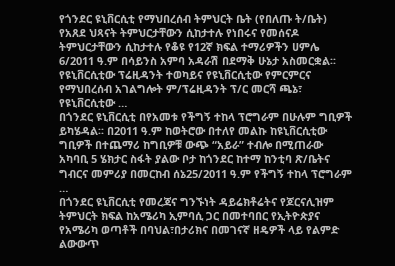የጎንደር ዩኒቨርሲቲ የማህበረሰብ ትምህርት ቤት (የበለጡ ት/ቤት) የአጸደ ህጻናት ትምህርታቸውን ሲከታተሉ የነበሩና የመሰናዶ ትምህርታቸውን ሲከታተሉ የቆዩ የ12ኛ ክፍል ተማሪዎችን ሀምሌ 6/2011 ዓ.ም በሳይንስ አምባ አዳራሽ በደማቅ ሁኔታ አስመርቋል፡፡ የዩኒቨርሲቲው ፕሬዚዳንት ተወካይና የዩኒቨርሲቲው የምርምርና የማህበረሰብ አገልግሎት ም/ፕሬዚዳንት ፕ/ር መርሻ ጫኔ፣ የዩኒቨርሲቲው …
በጎንደር ዩኒቨርሲቲ በየአመቱ የችግኝ ተከላ ፕሮግራም በሁሉም ግቢዎች ይካሄዳል፡፡ በ2011 ዓ.ም ከወትሮው በተለየ መልኩ ከዩኒቨርሲቲው ግቢዎች በተጨማሪ ከግቢዎቹ ውጭ “አይራ” ተብሎ በሚጠራው አካባቢ 5 ሄክታር ስፋት ያልው ቦታ ከጎንደር ከተማ ከንቲባ ጽ/ቤትና ግብርና መምሪያ በመርከብ ሰኔ25/2011 ዓ.ም የችግኝ ተከላ ፕሮግራም …
በጎንደር ዩኒቨርሲቲ የመረጃና ግንኙነት ዳይሬክቶሬትና የጆርናሊዝም ትምህርት ክፍል ከአሜሪካ ኢምባሲ ጋር በመተባበር የኢትዮጵያና የአሜሪካ ወጣቶች በባህል፣በታሪክና በመገናኛ ዘዴዎች ላይ የልምድ ልውውጥ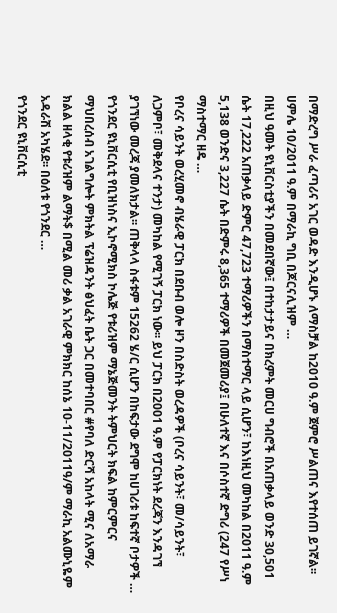በማድረግ ሥራ ፈጣሪና አገር ወዳድ እንዲሆኑ ለማስቻል ከ2010 ዓ.ም ጀምሮ ሥልጠና እየተሰጠ ይገኛል፡፡ ሀምሌ 10/2011 ዓ.ም በማራኪ ግቢ በጆርናሊዝም …
በዚህ ዓመት ዩኒቨርስቲያችን በመደበኛው፤ በተከታታይና በክረምት መርሀ ግብሮች በአጠቃላይ ወንድ 30,501 ሴት 17,222 አጠቃላይ ድምር 47,723 ተማሪዎችን በማስተማር ላይ ሲሆን፣ ከእነዚህ መካከል በ2011 ዓ.ም 5,138 ወንድና 3,227 ሴት በድምሩ 8,365 ተማሪዎች በመጀመሪያ፤ በሁለተኛ እና በሶስተኛ ድግሪ (247 የሥነ ማስተማር ዘዴ …
የቦረና ሳይንት ወረሂመኖ ብሄራዊ ፓርክ በደቡብ ወሎ ዞን በስድስት ወረዳዎች (ቦረና ሳይንት፣ መ/ሳይንት፣ ለጋምቦ፣ መቅደላና ተንታ) መካከል የሚገኝ ፓርክ ነው፡፡ ይህ ፓርክ በ2001 ዓ.ም የፓርክነት ደረጃን እንዳገኘ ያገኘነው መረጃ ያመለክታል፡፡ ጠቅላላ ስፋቱም 15262 ሄ/ር ሲሆን በከፍታው ደግሞ ከሀገሪቱ ከፍተኛ ቦታዎች …
የጎንደር ዩኒቨርሲቲ የቢዝነስና ኢኮኖሚክስ ኮሌጅ የቱሪዝም ማኔጅመንት ትምህርት ክፍል ከምርምርና ማህበረሰብ አገልግሎት ምክትል ፕሬዝዳንት ፅህፈት ቤት ጋር በመተባበር #የባለ ድርሻ አከላት ሚና ለአማራ ክልል ዘላቂ የቱሪዝም ልማት$ በሚል መሪ ቃል አገራዊ ምክክር ከሰኔ 10-11/2011ዓ/ም ማራኪ አልሙኒዬም አዳራሽ አካሄደ፡፡ በዕለቱ የጎንደር …
የጎንደር ዩኒቨርሲቲ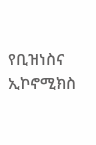የቢዝነስና ኢኮኖሚክስ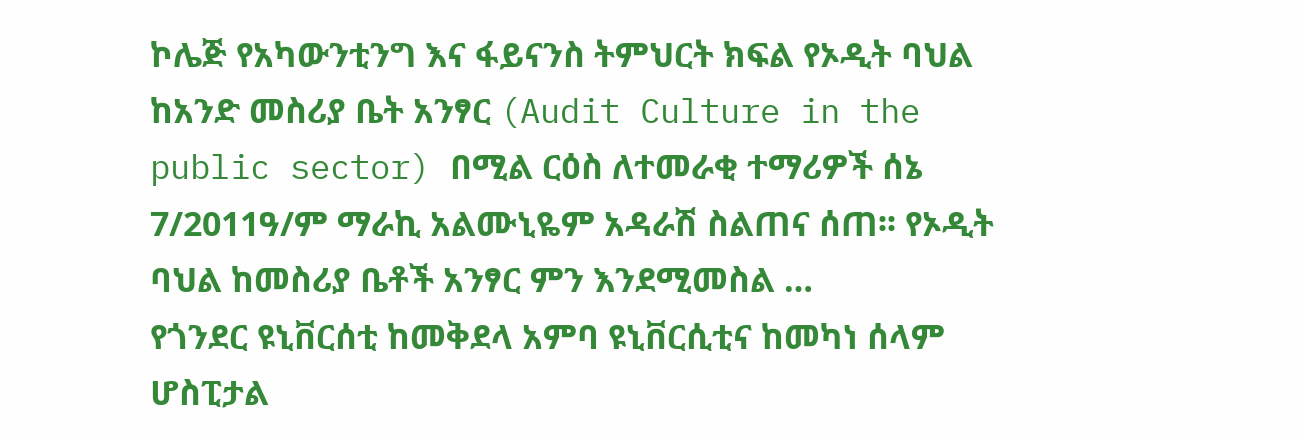ኮሌጅ የአካውንቲንግ እና ፋይናንስ ትምህርት ክፍል የኦዲት ባህል ከአንድ መስሪያ ቤት አንፃር (Audit Culture in the public sector) በሚል ርዕስ ለተመራቂ ተማሪዎች ሰኔ 7/2011ዓ/ም ማራኪ አልሙኒዬም አዳራሽ ስልጠና ሰጠ፡፡ የኦዲት ባህል ከመስሪያ ቤቶች አንፃር ምን እንደሚመስል …
የጎንደር ዩኒቨርሰቲ ከመቅደላ አምባ ዩኒቨርሲቲና ከመካነ ሰላም ሆስፒታል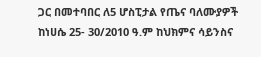ጋር በመተባበር ለ5 ሆስፒታል የጤና ባለሙያዎች ከነሀሴ 25- 30/2010 ዓ.ም ከህክምና ሳይንስና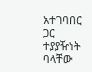አተገባበር ጋር ተያያዥነት ባላቸው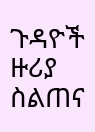ጉዳዮች ዙሪያ ስልጠና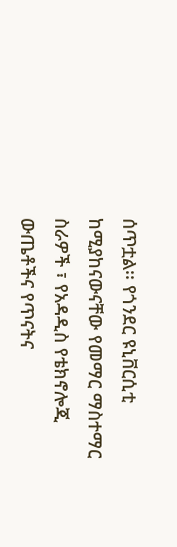ሰጥቷል፡፡ የጎንደር ዩኒቨርሲቲ ከሚያከናውናቸው የመማር ማስተማር ስራዎች ፣ የአዳዲስ የቴክኖሎጂ ውጤቶችና የጥናትና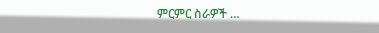ምርምር ስራዎች …